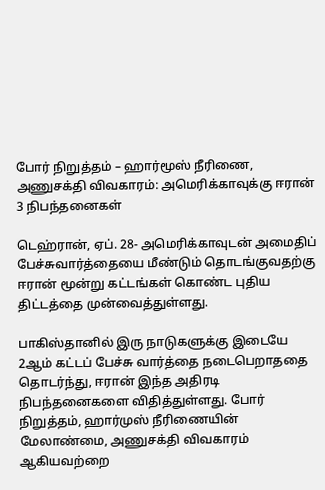போர் நிறுத்தம் – ஹார்மூஸ் நீரிணை, அணுசக்தி விவகாரம்: அமெரிக்காவுக்கு ஈரான் 3 நிபந்தனைகள்

டெஹ்ரான், ஏப். 28- அமெரிக்காவுடன் அமைதிப் பேச்சுவார்த்தையை மீண்டும் தொடங்குவதற்கு ஈரான் மூன்று கட்டங்கள் கொண்ட புதிய திட்டத்தை முன்வைத்துள்ளது.

பாகிஸ்தானில் இரு நாடுகளுக்கு இடையே 2ஆம் கட்டப் பேச்சு வார்த்தை நடைபெறாததை தொடர்ந்து, ஈரான் இந்த அதிரடி நிபந்தனைகளை விதித்துள்ளது. போர் நிறுத்தம், ஹார்முஸ் நீரிணையின் மேலாண்மை, அணுசக்தி விவகாரம் ஆகியவற்றை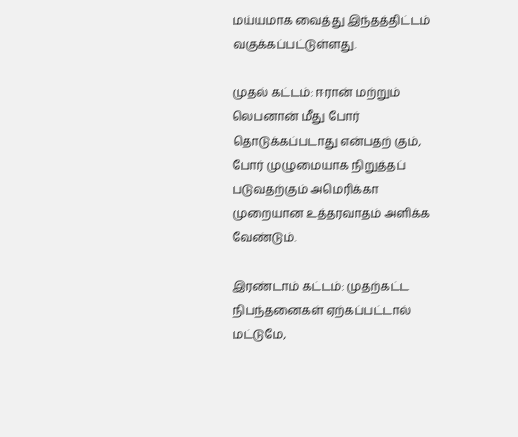மய்யமாக வைத்து இந்தத்திட்டம் வகுக்கப்பட்டுள்ளது.

முதல் கட்டம்: ஈரான் மற்றும் லெபனான் மீது போர் தொடுக்கப்படாது என்பதற் கும், போர் முழுமையாக நிறுத்தப் படுவதற்கும் அமெரிக்கா முறையான உத்தரவாதம் அளிக்க வேண்டும்.

இரண்டாம் கட்டம்: முதற்கட்ட நிபந்தனைகள் ஏற்கப்பட்டால் மட்டுமே,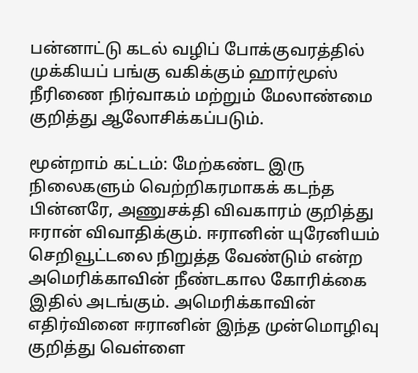பன்னாட்டு கடல் வழிப் போக்குவரத்தில் முக்கியப் பங்கு வகிக்கும் ஹார்மூஸ் நீரிணை நிர்வாகம் மற்றும் மேலாண்மை குறித்து ஆலோசிக்கப்படும்.

மூன்றாம் கட்டம்: மேற்கண்ட இரு நிலைகளும் வெற்றிகரமாகக் கடந்த பின்னரே, அணுசக்தி விவகாரம் குறித்து ஈரான் விவாதிக்கும். ஈரானின் யுரேனியம் செறிவூட்டலை நிறுத்த வேண்டும் என்ற அமெரிக்காவின் நீண்டகால கோரிக்கை இதில் அடங்கும். அமெரிக்காவின் எதிர்வினை ஈரானின் இந்த முன்மொழிவு குறித்து வெள்ளை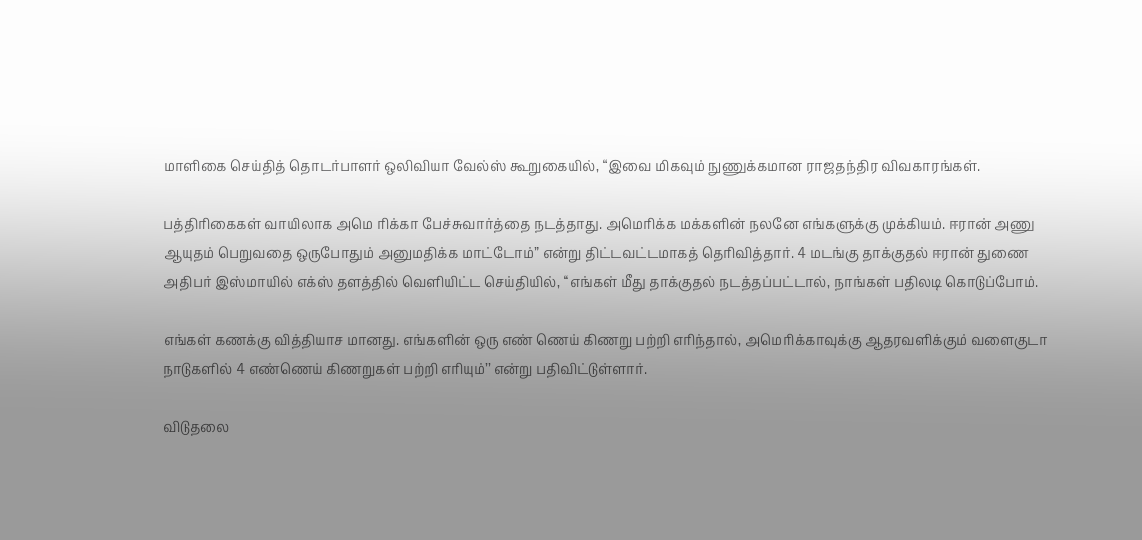மாளிகை செய்தித் தொடர்பாளர் ஒலிவியா வேல்ஸ் கூறுகையில், “இவை மிகவும் நுணுக்கமான ராஜதந்திர விவகாரங்கள்.

பத்திரிகைகள் வாயிலாக அமெ ரிக்கா பேச்சுவார்த்தை நடத்தாது. அமெரிக்க மக்களின் நலனே எங்களுக்கு முக்கியம். ஈரான் அணு ஆயுதம் பெறுவதை ஒருபோதும் அனுமதிக்க மாட்டோம்” என்று திட்டவட்டமாகத் தெரிவித்தார். 4 மடங்கு தாக்குதல் ஈரான் துணை அதிபர் இஸ்மாயில் எக்ஸ் தளத்தில் வெளியிட்ட செய்தியில், ‘‘எங்கள் மீது தாக்குதல் நடத்தப்பட்டால், நாங்கள் பதிலடி கொடுப்போம்.

எங்கள் கணக்கு வித்தியாச மானது. எங்களின் ஒரு எண் ணெய் கிணறு பற்றி எரிந்தால், அமெரிக்காவுக்கு ஆதரவளிக்கும் வளைகுடா நாடுகளில் 4 எண்ணெய் கிணறுகள் பற்றி எரியும்’’ என்று பதிவிட்டுள்ளார்.

விடுதலை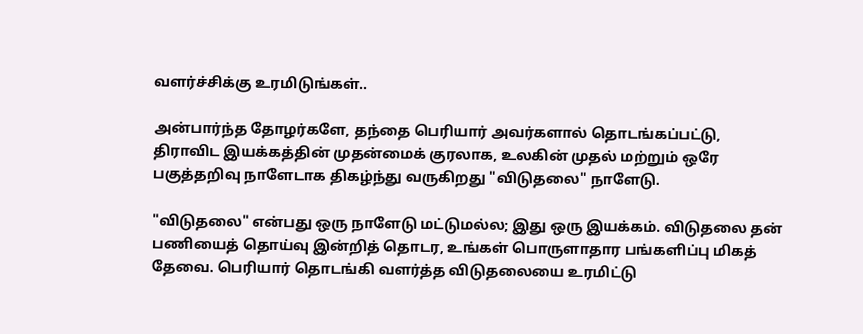வளர்ச்சிக்கு உரமிடுங்கள்..

அன்பார்ந்த தோழர்களே, தந்தை பெரியார் அவர்களால் தொடங்கப்பட்டு, திராவிட இயக்கத்தின் முதன்மைக் குரலாக, உலகின் முதல் மற்றும் ஒரே பகுத்தறிவு நாளேடாக திகழ்ந்து வருகிறது "விடுதலை" நாளேடு.

"விடுதலை" என்பது ஒரு நாளேடு மட்டுமல்ல; இது ஒரு இயக்கம். விடுதலை தன் பணியைத் தொய்வு இன்றித் தொடர, உங்கள் பொருளாதார பங்களிப்பு மிகத் தேவை. பெரியார் தொடங்கி வளர்த்த விடுதலையை உரமிட்டு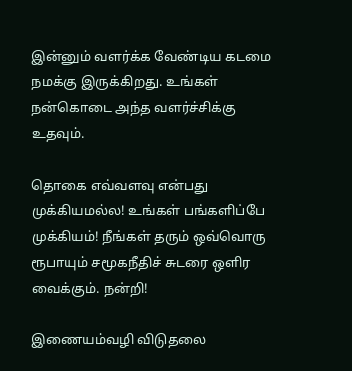இன்னும் வளர்க்க வேண்டிய கடமை நமக்கு இருக்கிறது. உங்கள் நன்கொடை அந்த வளர்ச்சிக்கு உதவும்.

தொகை எவ்வளவு என்பது முக்கியமல்ல! உங்கள் பங்களிப்பே முக்கியம்! நீங்கள் தரும் ஒவ்வொரு ரூபாயும் சமூகநீதிச் சுடரை ஒளிர வைக்கும். நன்றி!

இணையம்வழி விடுதலை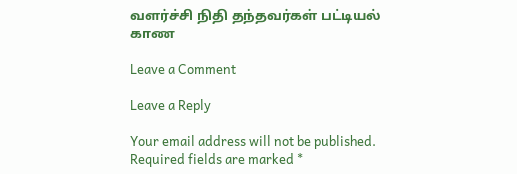வளர்ச்சி நிதி தந்தவர்கள் பட்டியல் காண

Leave a Comment

Leave a Reply

Your email address will not be published. Required fields are marked *